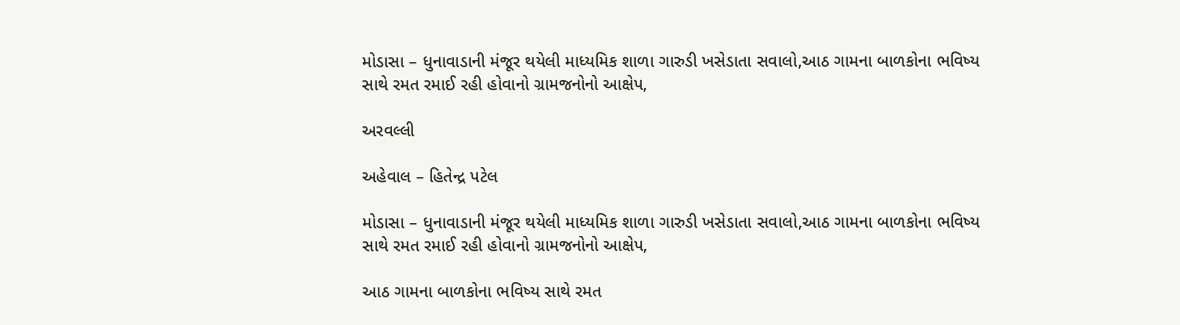મોડાસા – ધુનાવાડાની મંજૂર થયેલી માધ્યમિક શાળા ગારુડી ખસેડાતા સવાલો,આઠ ગામના બાળકોના ભવિષ્ય સાથે રમત રમાઈ રહી હોવાનો ગ્રામજનોનો આક્ષેપ,

અરવલ્લી

અહેવાલ – હિતેન્દ્ર પટેલ

મોડાસા – ધુનાવાડાની મંજૂર થયેલી માધ્યમિક શાળા ગારુડી ખસેડાતા સવાલો,આઠ ગામના બાળકોના ભવિષ્ય સાથે રમત રમાઈ રહી હોવાનો ગ્રામજનોનો આક્ષેપ,

આઠ ગામના બાળકોના ભવિષ્ય સાથે રમત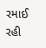રમાઈ રહી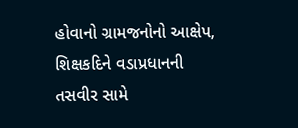હોવાનો ગ્રામજનોનો આક્ષેપ, શિક્ષકદિને વડાપ્રધાનની તસવીર સામે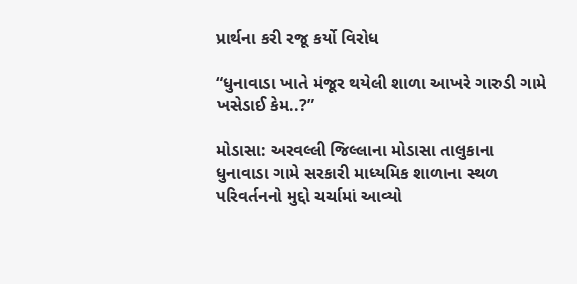પ્રાર્થના કરી રજૂ કર્યો વિરોધ

“ધુનાવાડા ખાતે મંજૂર થયેલી શાળા આખરે ગારુડી ગામે ખસેડાઈ કેમ..?”

મોડાસા: અરવલ્લી જિલ્લાના મોડાસા તાલુકાના ધુનાવાડા ગામે સરકારી માધ્યમિક શાળાના સ્થળ પરિવર્તનનો મુદ્દો ચર્ચામાં આવ્યો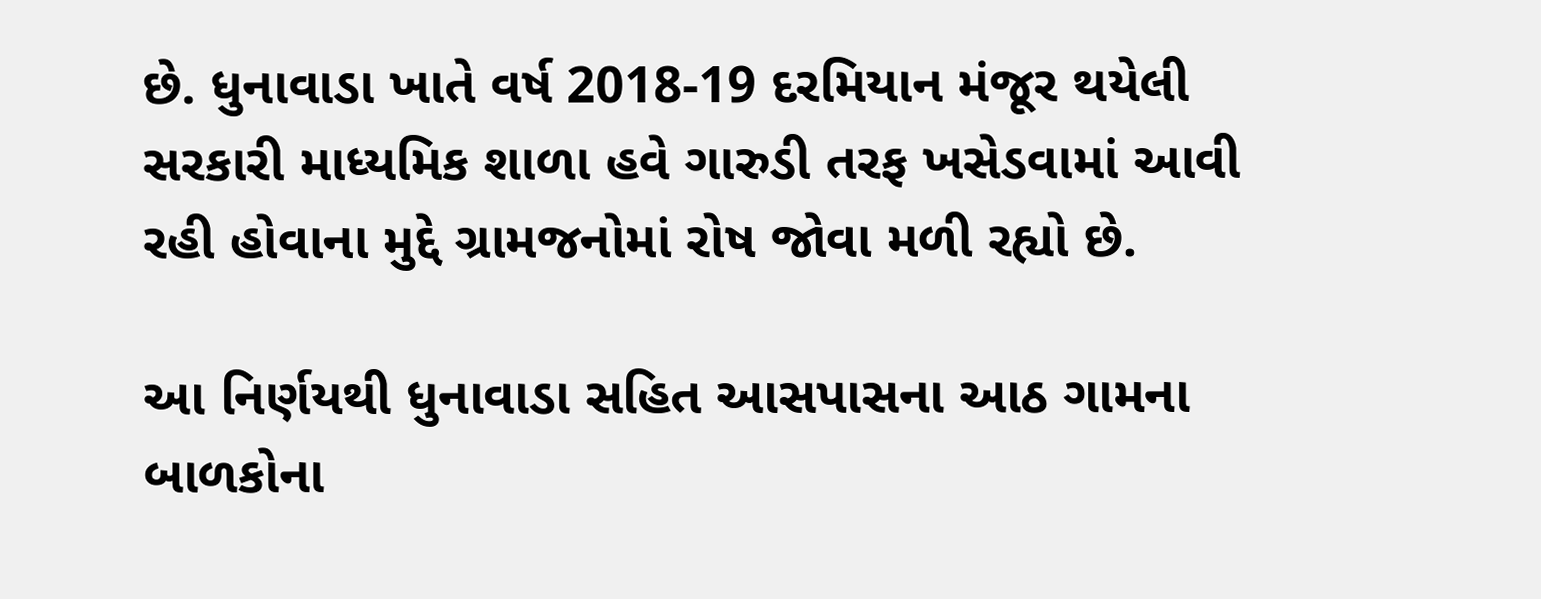છે. ધુનાવાડા ખાતે વર્ષ 2018-19 દરમિયાન મંજૂર થયેલી સરકારી માધ્યમિક શાળા હવે ગારુડી તરફ ખસેડવામાં આવી રહી હોવાના મુદ્દે ગ્રામજનોમાં રોષ જોવા મળી રહ્યો છે.

આ નિર્ણયથી ધુનાવાડા સહિત આસપાસના આઠ ગામના બાળકોના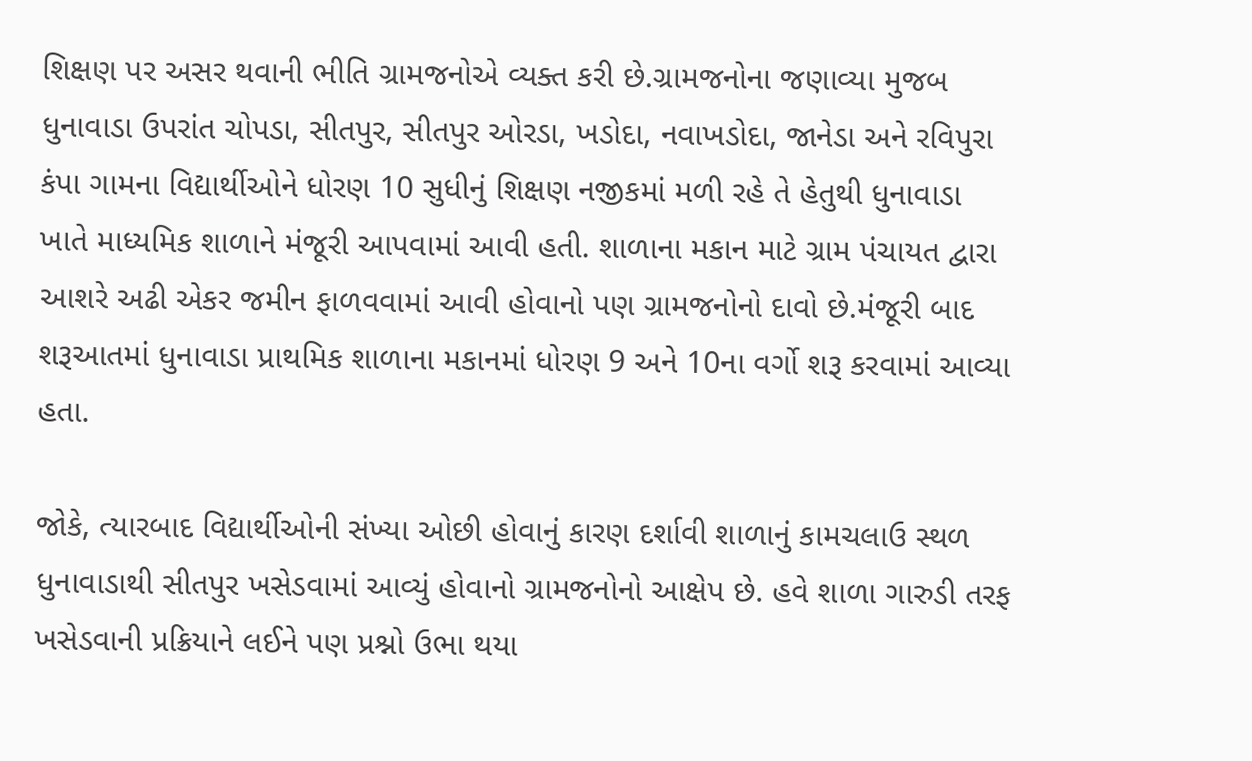શિક્ષણ પર અસર થવાની ભીતિ ગ્રામજનોએ વ્યક્ત કરી છે.ગ્રામજનોના જણાવ્યા મુજબ ધુનાવાડા ઉપરાંત ચોપડા, સીતપુર, સીતપુર ઓરડા, ખડોદા, નવાખડોદા, જાનેડા અને રવિપુરા કંપા ગામના વિદ્યાર્થીઓને ધોરણ 10 સુધીનું શિક્ષણ નજીકમાં મળી રહે તે હેતુથી ધુનાવાડા ખાતે માધ્યમિક શાળાને મંજૂરી આપવામાં આવી હતી. શાળાના મકાન માટે ગ્રામ પંચાયત દ્વારા આશરે અઢી એકર જમીન ફાળવવામાં આવી હોવાનો પણ ગ્રામજનોનો દાવો છે.મંજૂરી બાદ શરૂઆતમાં ધુનાવાડા પ્રાથમિક શાળાના મકાનમાં ધોરણ 9 અને 10ના વર્ગો શરૂ કરવામાં આવ્યા હતા.

જોકે, ત્યારબાદ વિદ્યાર્થીઓની સંખ્યા ઓછી હોવાનું કારણ દર્શાવી શાળાનું કામચલાઉ સ્થળ ધુનાવાડાથી સીતપુર ખસેડવામાં આવ્યું હોવાનો ગ્રામજનોનો આક્ષેપ છે. હવે શાળા ગારુડી તરફ ખસેડવાની પ્રક્રિયાને લઈને પણ પ્રશ્નો ઉભા થયા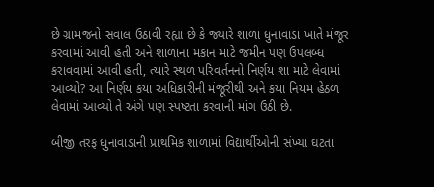છે ગ્રામજનો સવાલ ઉઠાવી રહ્યા છે કે જ્યારે શાળા ધુનાવાડા ખાતે મંજૂર કરવામાં આવી હતી અને શાળાના મકાન માટે જમીન પણ ઉપલબ્ધ કરાવવામાં આવી હતી, ત્યારે સ્થળ પરિવર્તનનો નિર્ણય શા માટે લેવામાં આવ્યો? આ નિર્ણય કયા અધિકારીની મંજૂરીથી અને કયા નિયમ હેઠળ લેવામાં આવ્યો તે અંગે પણ સ્પષ્ટતા કરવાની માંગ ઉઠી છે.

બીજી તરફ ધુનાવાડાની પ્રાથમિક શાળામાં વિદ્યાર્થીઓની સંખ્યા ઘટતા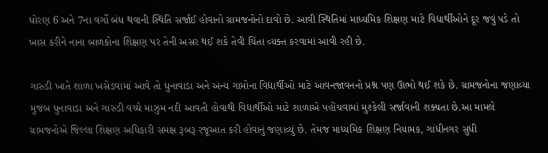ધોરણ 6 અને 7ના વર્ગો બંધ થવાની સ્થિતિ સર્જાઈ હોવાનો ગ્રામજનોનો દાવો છે. આવી સ્થિતિમાં માધ્યમિક શિક્ષણ માટે વિદ્યાર્થીઓને દૂર જવું પડે તો ખાસ કરીને નાના બાળકોના શિક્ષણ પર તેની અસર થઈ શકે તેવી ચિંતા વ્યક્ત કરવામાં આવી રહી છે.

ગારુડી ખાતે શાળા ખસેડવામાં આવે તો ધુનાવાડા અને અન્ય ગામોના વિદ્યાર્થીઓ માટે આવનજાવનનો પ્રશ્ન પણ ઊભો થઈ શકે છે. ગ્રામજનોના જણાવ્યા મુજબ ધુનાવાડા અને ગારુડી વચ્ચે માઝુમ નદી આવતી હોવાથી વિદ્યાર્થીઓ માટે શાળાએ પહોંચવામાં મુશ્કેલી સર્જાવાની શક્યતા છે.આ મામલે ગ્રામજનોએ જિલ્લા શિક્ષણ અધિકારી સમક્ષ રૂબરૂ રજૂઆત કરી હોવાનું જણાવ્યું છે. તેમજ માધ્યમિક શિક્ષણ નિયામક, ગાંધીનગર સુધી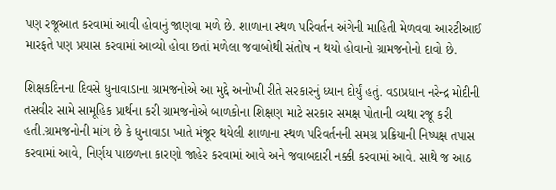પણ રજૂઆત કરવામાં આવી હોવાનું જાણવા મળે છે. શાળાના સ્થળ પરિવર્તન અંગેની માહિતી મેળવવા આરટીઆઈ મારફતે પણ પ્રયાસ કરવામાં આવ્યો હોવા છતાં મળેલા જવાબોથી સંતોષ ન થયો હોવાનો ગ્રામજનોનો દાવો છે.

શિક્ષકદિનના દિવસે ધુનાવાડાના ગ્રામજનોએ આ મુદ્દે અનોખી રીતે સરકારનું ધ્યાન દોર્યું હતું. વડાપ્રધાન નરેન્દ્ર મોદીની તસવીર સામે સામૂહિક પ્રાર્થના કરી ગ્રામજનોએ બાળકોના શિક્ષણ માટે સરકાર સમક્ષ પોતાની વ્યથા રજૂ કરી હતી.ગ્રામજનોની માંગ છે કે ધુનાવાડા ખાતે મંજૂર થયેલી શાળાના સ્થળ પરિવર્તનની સમગ્ર પ્રક્રિયાની નિષ્પક્ષ તપાસ કરવામાં આવે, નિર્ણય પાછળના કારણો જાહેર કરવામાં આવે અને જવાબદારી નક્કી કરવામાં આવે. સાથે જ આઠ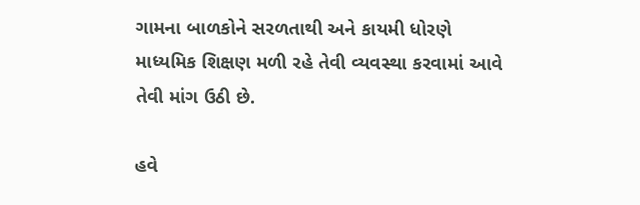ગામના બાળકોને સરળતાથી અને કાયમી ધોરણે માધ્યમિક શિક્ષણ મળી રહે તેવી વ્યવસ્થા કરવામાં આવે તેવી માંગ ઉઠી છે.

હવે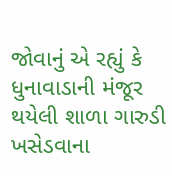જોવાનું એ રહ્યું કે ધુનાવાડાની મંજૂર થયેલી શાળા ગારુડી ખસેડવાના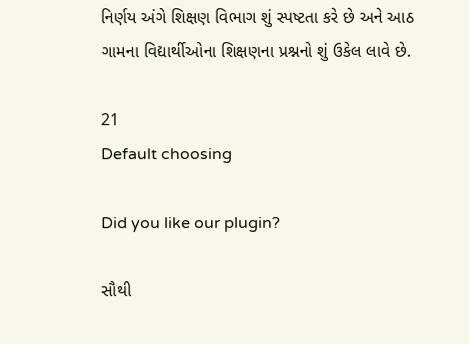નિર્ણય અંગે શિક્ષણ વિભાગ શું સ્પષ્ટતા કરે છે અને આઠ ગામના વિદ્યાર્થીઓના શિક્ષણના પ્રશ્નનો શું ઉકેલ લાવે છે.

21
Default choosing

Did you like our plugin?

સૌથી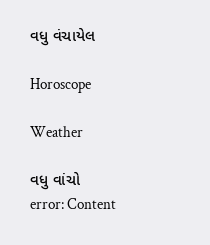વધુ વંચાયેલ

Horoscope

Weather

વધુ વાંચો
error: Content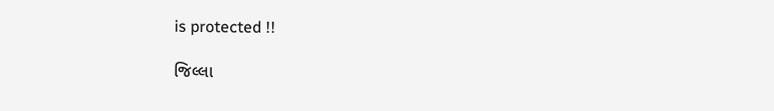is protected !!

જિલ્લા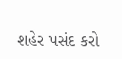શહેર પસંદ કરો